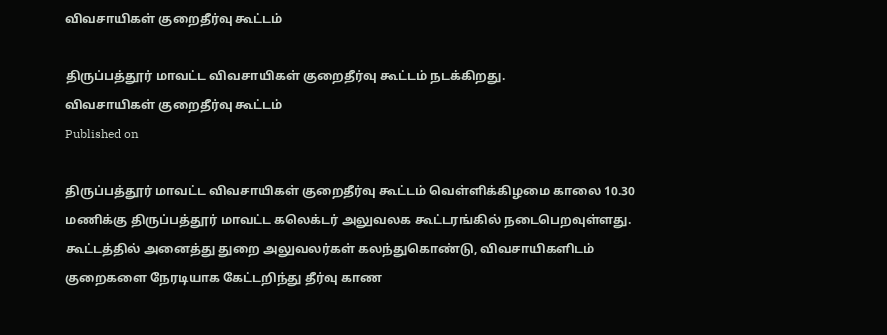விவசாயிகள் குறைதீர்வு கூட்டம்

திருப்பத்தூர் மாவட்ட விவசாயிகள் குறைதீர்வு கூட்டம் நடக்கிறது.
விவசாயிகள் குறைதீர்வு கூட்டம்
Published on

திருப்பத்தூர் மாவட்ட விவசாயிகள் குறைதீர்வு கூட்டம் வெள்ளிக்கிழமை காலை 10.30 மணிக்கு திருப்பத்தூர் மாவட்ட கலெக்டர் அலுவலக கூட்டரங்கில் நடைபெறவுள்ளது. கூட்டத்தில் அனைத்து துறை அலுவலர்கள் கலந்துகொண்டு, விவசாயிகளிடம் குறைகளை நேரடியாக கேட்டறிந்து தீர்வு காண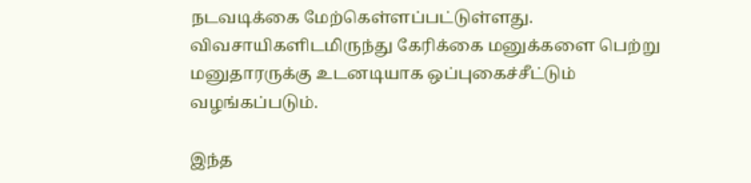நடவடிக்கை மேற்கெள்ளப்பட்டுள்ளது. விவசாயிகளிடமிருந்து கேரிக்கை மனுக்களை பெற்று மனுதாரருக்கு உடனடியாக ஒப்புகைச்சீட்டும் வழங்கப்படும்.

இந்த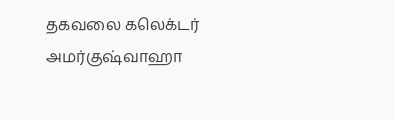தகவலை கலெக்டர் அமர்குஷ்வாஹா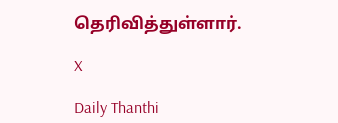தெரிவித்துள்ளார்.

X

Daily Thanthi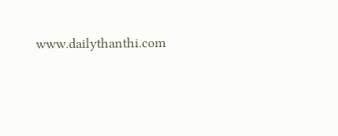www.dailythanthi.com